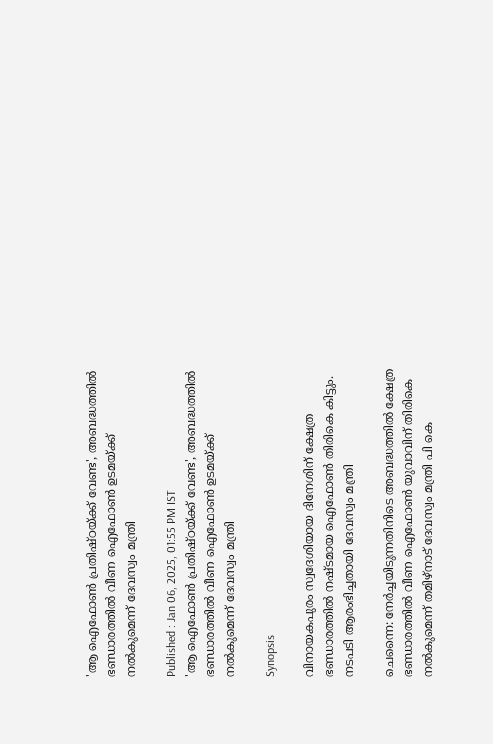'ആ ഐഫോൺ പ്രതിഷ്ഠയ്ക്ക് വേണ്ട', അബദ്ധത്തിൽ ഭണ്ഡാരത്തിൽ വീണ ഐഫോൺ ഉടമയ്ക്ക് നൽകുമെന്ന് ദേവസ്വം മന്ത്രി

Published : Jan 06, 2025, 01:55 PM IST
'ആ ഐഫോൺ പ്രതിഷ്ഠയ്ക്ക് വേണ്ട', അബദ്ധത്തിൽ ഭണ്ഡാരത്തിൽ വീണ ഐഫോൺ ഉടമയ്ക്ക് നൽകുമെന്ന് ദേവസ്വം മന്ത്രി

Synopsis

വിനായകപുരം സ്വദേശിയായ ദിനേശിന് ക്ഷേത്ര ഭണ്ഡാരത്തിൽ നഷ്ടമായ ഐഫോൺ തിരികെ കിട്ടും. നടപടി ആരംഭിച്ചതായി ദേവസ്വം മന്ത്രി

ചെന്നൈ: നേർച്ചയിടുന്നതിനിടെ അബദ്ധത്തിൽ ക്ഷേത്ര ഭണ്ഡാരത്തിൽ വീണ ഐഫോൺ യുവാവിന് തിരികെ നൽകുമെന്ന് തമിഴ്നാട് ദേവസ്വം മന്ത്രി പി കെ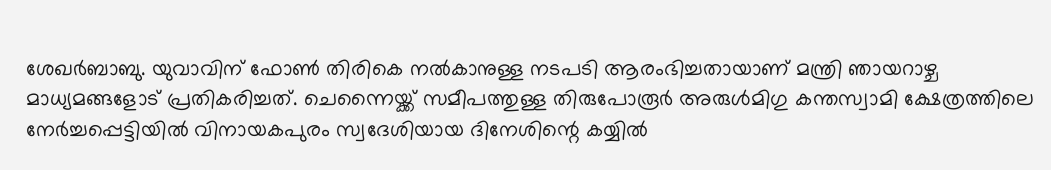ശേഖർബാബു. യുവാവിന് ഫോൺ തിരികെ നൽകാനുള്ള നടപടി ആരംഭിച്ചതായാണ് മന്ത്രി ഞായറാഴ്ച മാധ്യമങ്ങളോട് പ്രതികരിച്ചത്. ചെന്നൈയ്ക്ക് സമീപത്തുള്ള തിരുപോരൂർ അരുൾമിഗു കന്തസ്വാമി ക്ഷേത്രത്തിലെ നേർച്ചപ്പെട്ടിയിൽ വിനായകപുരം സ്വദേശിയായ ദിനേശിന്റെ കയ്യിൽ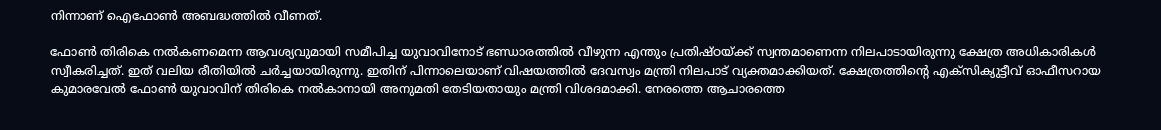നിന്നാണ് ഐഫോൺ അബദ്ധത്തിൽ വീണത്.

ഫോൺ തിരികെ നൽകണമെന്ന ആവശ്യവുമായി സമീപിച്ച യുവാവിനോട് ഭണ്ഡാരത്തിൽ വീഴുന്ന എന്തും പ്രതിഷ്ഠയ്ക്ക് സ്വന്തമാണെന്ന നിലപാടായിരുന്നു ക്ഷേത്ര അധികാരികൾ സ്വീകരിച്ചത്. ഇത് വലിയ രീതിയിൽ ചർച്ചയായിരുന്നു. ഇതിന് പിന്നാലെയാണ് വിഷയത്തിൽ ദേവസ്വം മന്ത്രി നിലപാട് വ്യക്തമാക്കിയത്. ക്ഷേത്രത്തിന്റെ എക്സിക്യുട്ടീവ് ഓഫീസറായ കുമാരവേൽ ഫോൺ യുവാവിന് തിരികെ നൽകാനായി അനുമതി തേടിയതായും മന്ത്രി വിശദമാക്കി. നേരത്തെ ആചാരത്തെ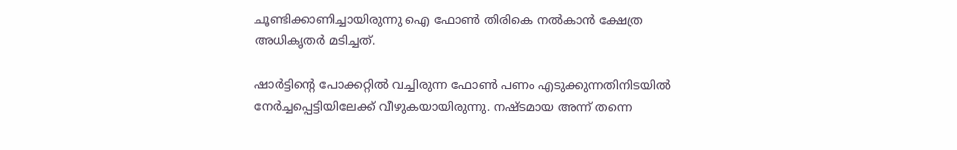ചൂണ്ടിക്കാണിച്ചായിരുന്നു ഐ ഫോൺ തിരികെ നൽകാൻ ക്ഷേത്ര അധികൃതർ മടിച്ചത്.

ഷാർട്ടിന്റെ പോക്കറ്റിൽ വച്ചിരുന്ന ഫോൺ പണം എടുക്കുന്നതിനിടയിൽ നേർച്ചപ്പെട്ടിയിലേക്ക് വീഴുകയായിരുന്നു. നഷ്ടമായ അന്ന് തന്നെ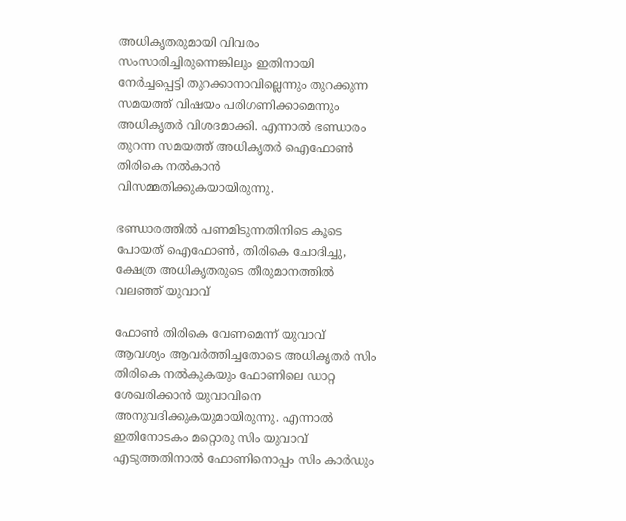അധികൃതരുമായി വിവരം സംസാരിച്ചിരുന്നെങ്കിലും ഇതിനായി നേർച്ചപ്പെട്ടി തുറക്കാനാവില്ലെന്നും തുറക്കുന്ന സമയത്ത് വിഷയം പരിഗണിക്കാമെന്നും അധികൃതർ വിശദമാക്കി. എന്നാൽ ഭണ്ഡാരം തുറന്ന സമയത്ത് അധികൃതർ ഐഫോൺ തിരികെ നൽകാൻ വിസമ്മതിക്കുകയായിരുന്നു.

ഭണ്ഡാരത്തിൽ പണമിടുന്നതിനിടെ കൂടെ പോയത് ഐഫോൺ, തിരികെ ചോദിച്ചു, ക്ഷേത്ര അധികൃതരുടെ തീരുമാനത്തിൽ വലഞ്ഞ് യുവാവ്

ഫോൺ തിരികെ വേണമെന്ന് യുവാവ് ആവശ്യം ആവർത്തിച്ചതോടെ അധികൃതർ സിം തിരികെ നൽകുകയും ഫോണിലെ ഡാറ്റ ശേഖരിക്കാൻ യുവാവിനെ അനുവദിക്കുകയുമായിരുന്നു. എന്നാൽ ഇതിനോടകം മറ്റൊരു സിം യുവാവ് എടുത്തതിനാൽ ഫോണിനൊപ്പം സിം കാർഡും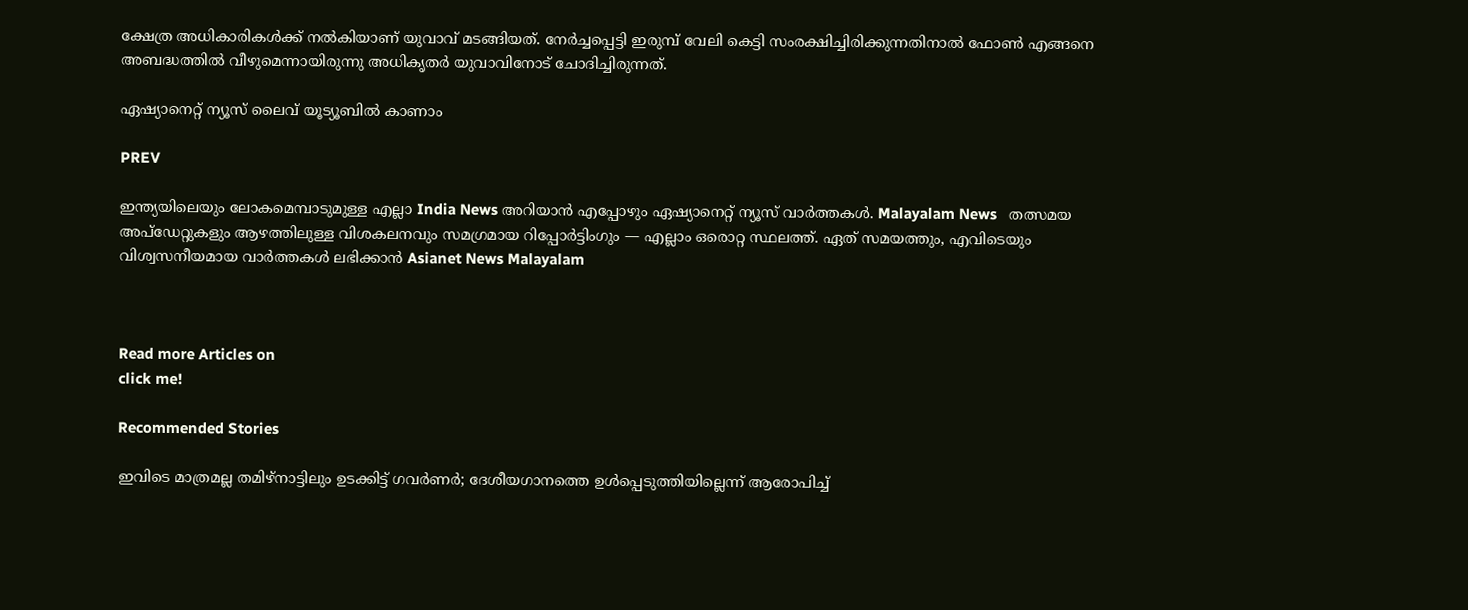ക്ഷേത്ര അധികാരികൾക്ക് നൽകിയാണ് യുവാവ് മടങ്ങിയത്. നേർച്ചപ്പെട്ടി ഇരുമ്പ് വേലി കെട്ടി സംരക്ഷിച്ചിരിക്കുന്നതിനാൽ ഫോൺ എങ്ങനെ അബദ്ധത്തിൽ വീഴുമെന്നായിരുന്നു അധികൃതർ യുവാവിനോട് ചോദിച്ചിരുന്നത്.

ഏഷ്യാനെറ്റ് ന്യൂസ് ലൈവ് യൂട്യൂബിൽ കാണാം

PREV

ഇന്ത്യയിലെയും ലോകമെമ്പാടുമുള്ള എല്ലാ India News അറിയാൻ എപ്പോഴും ഏഷ്യാനെറ്റ് ന്യൂസ് വാർത്തകൾ. Malayalam News   തത്സമയ അപ്‌ഡേറ്റുകളും ആഴത്തിലുള്ള വിശകലനവും സമഗ്രമായ റിപ്പോർട്ടിംഗും — എല്ലാം ഒരൊറ്റ സ്ഥലത്ത്. ഏത് സമയത്തും, എവിടെയും വിശ്വസനീയമായ വാർത്തകൾ ലഭിക്കാൻ Asianet News Malayalam



Read more Articles on
click me!

Recommended Stories

ഇവിടെ മാത്രമല്ല തമിഴ്നാട്ടിലും ഉടക്കിട്ട് ഗവർണർ; ദേശീയഗാനത്തെ ഉൾപ്പെടുത്തിയില്ലെന്ന് ആരോപിച്ച്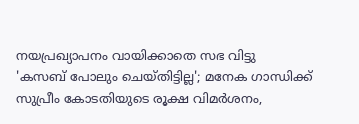നയപ്രഖ്യാപനം വായിക്കാതെ സഭ വിട്ടു
'കസബ് പോലും ചെയ്തിട്ടില്ല'; മനേക ഗാന്ധിക്ക് സുപ്രീം കോടതിയുടെ രൂക്ഷ വിമർശനം,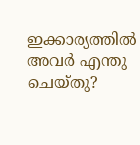ഇക്കാര്യത്തില്‍ അവർ എന്തു ചെയ്തു?